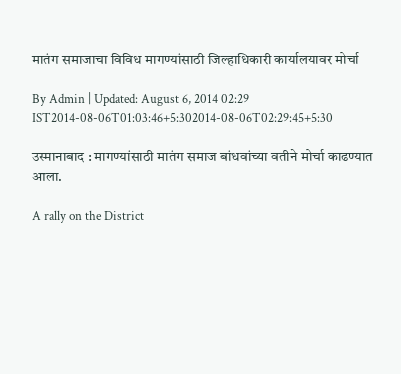मातंग समाजाचा विविध मागण्यांसाठी जिल्हाधिकारी कार्यालयावर मोर्चा

By Admin | Updated: August 6, 2014 02:29 IST2014-08-06T01:03:46+5:302014-08-06T02:29:45+5:30

उस्मानाबाद : मागण्यांसाठी मातंग समाज बांधवांच्या वतीने मोर्चा काढण्यात आला.

A rally on the District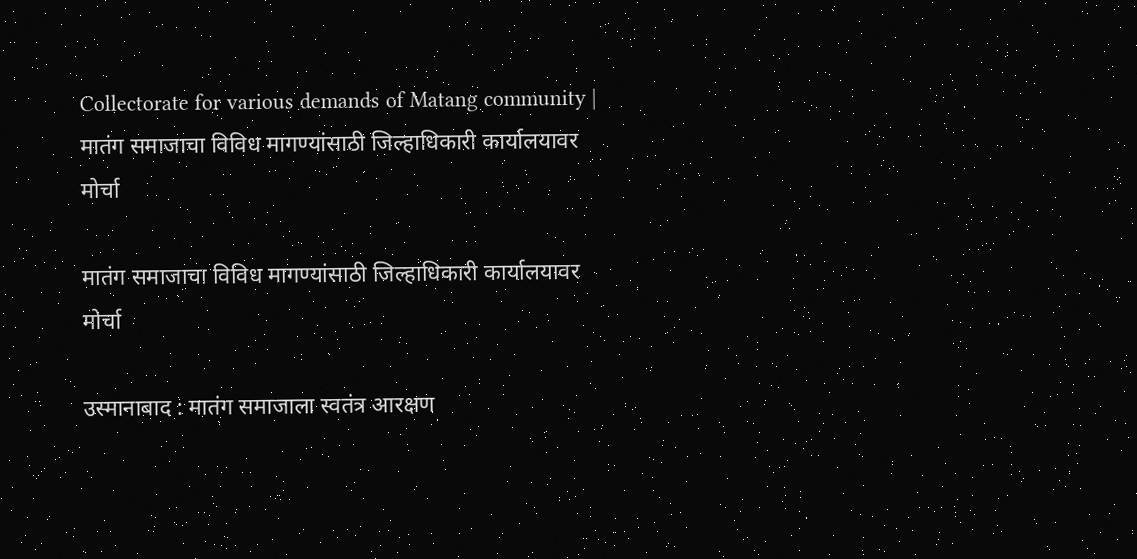Collectorate for various demands of Matang community | मातंग समाजाचा विविध मागण्यांसाठी जिल्हाधिकारी कार्यालयावर मोर्चा

मातंग समाजाचा विविध मागण्यांसाठी जिल्हाधिकारी कार्यालयावर मोर्चा

उस्मानाबाद : मातंग समाजाला स्वतंत्र आरक्षण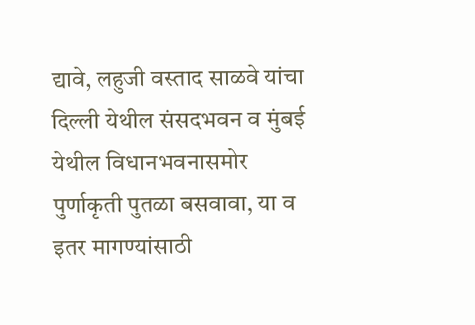द्यावे, लहुजी वस्ताद साळवे यांचा दिल्ली येथील संसदभवन व मुंबई येथील विधानभवनासमोर पुर्णाकृती पुतळा बसवावा, या व इतर मागण्यांसाठी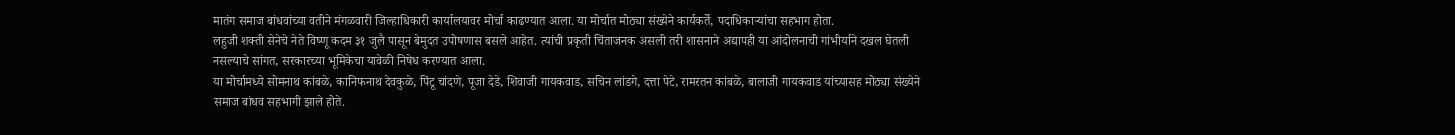मातंग समाज बांधवांच्या वतीने मंगळवारी जिल्हाधिकारी कार्यालयावर मोर्चा काढण्यात आला. या मोर्चात मोठ्या संख्येने कार्यकर्ते, पदाधिकाऱ्यांचा सहभाग होता.
लहुजी शक्ती सेनेचे नेते विष्णू कदम ३१ जुलै पासून बेमुदत उपोषणास बसले आहेत. त्यांची प्रकृती चिंताजनक असली तरी शासनाने अद्यापही या आंदोलनाची गांभीर्याने दखल घेतली नसल्याचे सांगत, सरकारच्या भूमिकेचा यावेळी निषेध करण्यात आला.
या मोर्चामध्ये सोमनाथ कांबळे, कानिफनाथ देवकुळे, पिंटू चांदणे, पूजा देडे, शिवाजी गायकवाड, सचिन लांडगे, दत्ता पेटे, रामरतन कांबळे, बालाजी गायकवाड यांच्यासह मोठ्या संख्येने समाज बांधव सहभागी झाले होते.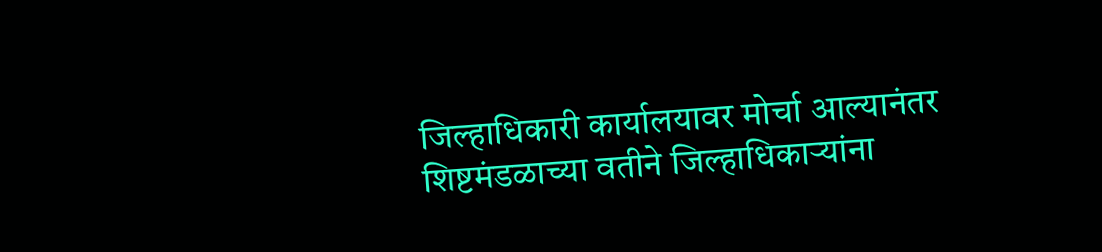जिल्हाधिकारी कार्यालयावर मोर्चा आल्यानंतर शिष्टमंडळाच्या वतीने जिल्हाधिकाऱ्यांना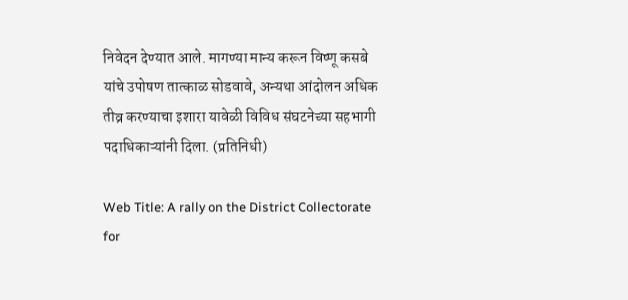निवेदन देण्यात आले. मागण्या मान्य करून विष्णू कसबे यांचे उपोषण तात्काळ सोडवावे, अन्यथा आंदोलन अधिक तीव्र करण्याचा इशारा यावेळी विविध संघटनेच्या सहभागी पदाधिकाऱ्यांनी दिला. (प्रतिनिधी)

Web Title: A rally on the District Collectorate for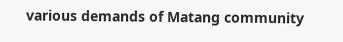various demands of Matang community